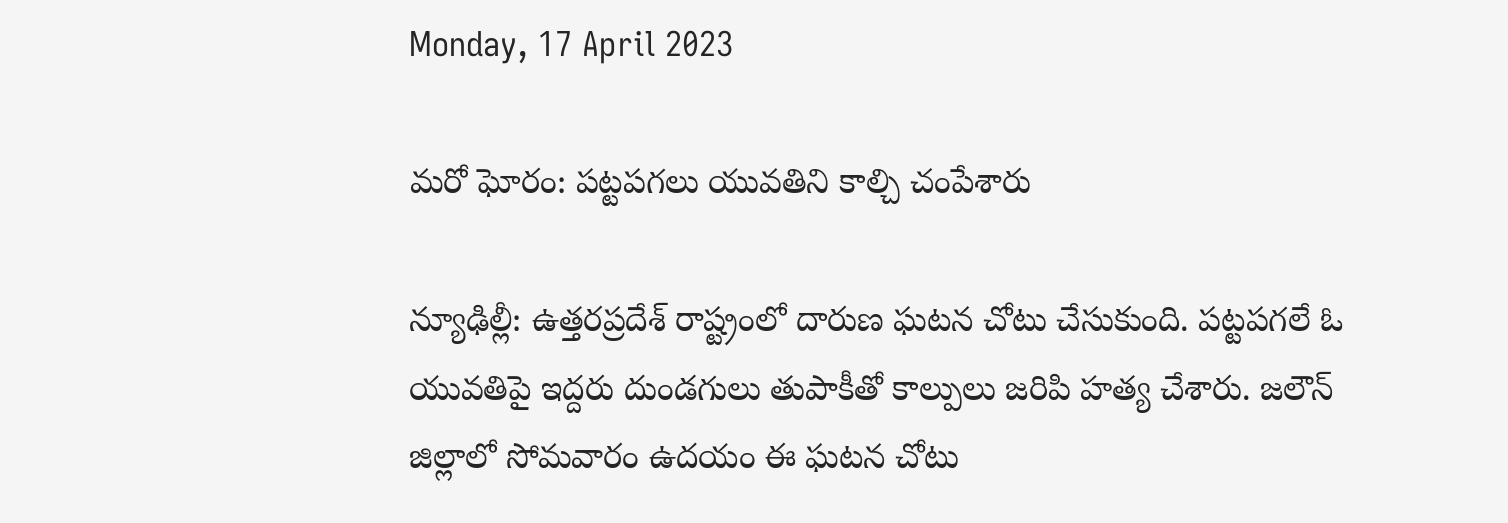Monday, 17 April 2023

మరో ఘోరం: పట్టపగలు యువతిని కాల్చి చంపేశారు

న్యూఢిల్లీ: ఉత్తరప్రదేశ్ రాష్ట్రంలో దారుణ ఘటన చోటు చేసుకుంది. పట్టపగలే ఓ యువతిపై ఇద్దరు దుండగులు తుపాకీతో కాల్పులు జరిపి హత్య చేశారు. జలౌన్ జిల్లాలో సోమవారం ఉదయం ఈ ఘటన చోటు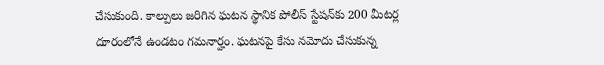చేసుకుంది. కాల్పులు జరిగిన ఘటన స్థానిక పోలీస్ స్టేషన్‌కు 200 మీటర్ల దూరంలోనే ఉండటం గమనార్హం. ఘటనపై కేసు నమోదు చేసుకున్న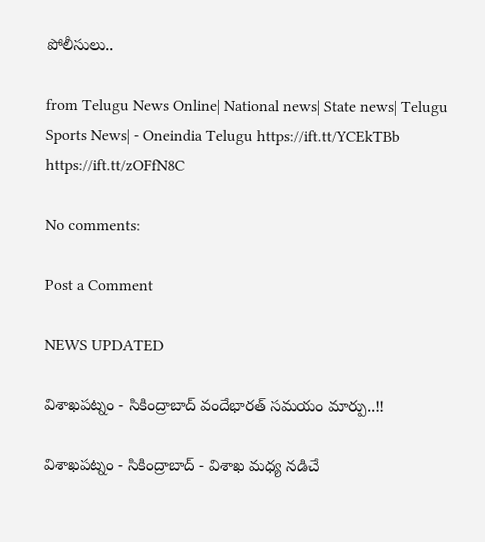పోలీసులు..

from Telugu News Online| National news| State news| Telugu Sports News| - Oneindia Telugu https://ift.tt/YCEkTBb
https://ift.tt/zOFfN8C

No comments:

Post a Comment

NEWS UPDATED

విశాఖపట్నం - సికింద్రాబాద్ వందేభారత్ సమయం మార్పు..!!

విశాఖపట్నం - సికింద్రాబాద్ - విశాఖ మధ్య నడిచే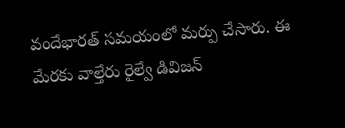వందేభారత్ సమయంలో మర్పు చేసారు. ఈ మేరకు వాల్తేరు రైల్వే డివిజన్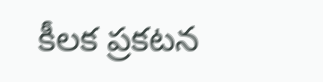కీలక ప్రకటన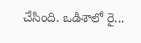చేసింది. ఒడిశాలో రై...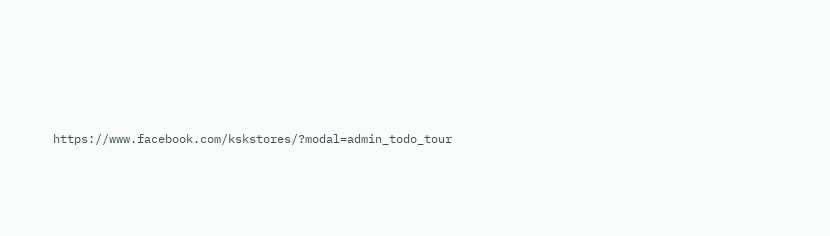https://www.facebook.com/kskstores/?modal=admin_todo_tour